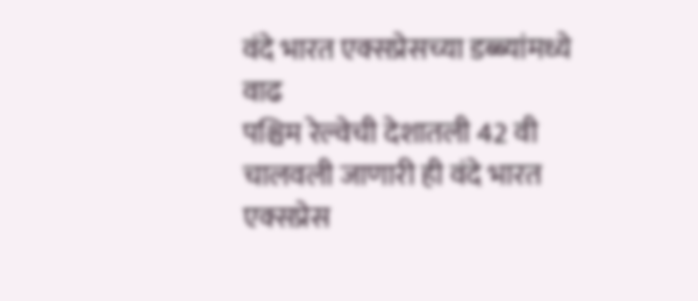वंदे भारत एक्सप्रेसच्या डब्ब्यांमध्ये वाढ
पश्चिम रेल्वेची देशातली 42 वी चालवली जाणारी ही वंदे भारत एक्सप्रेस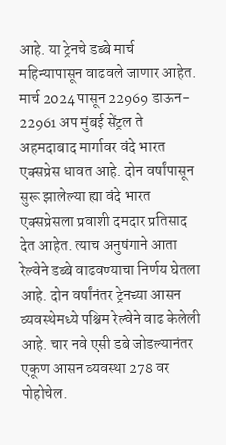आहे. या ट्रेनचे डब्बे मार्च महिन्यापासून वाढवले जाणार आहेत. मार्च 2024 पासून 22969 डाऊन- 22961 अप मुंबई सेंट्रल ते अहमदाबाद मार्गावर वंदे भारत एक्सप्रेस धावत आहे. दोन वर्षांपासून सुरू झालेल्या ह्या वंदे भारत एक्सप्रेसला प्रवाशी दमदार प्रतिसाद देत आहेत. त्याच अनुषंगाने आता रेल्वेने डब्बे वाढवण्याचा निर्णय घेतला आहे. दोन वर्षांनंतर ट्रेनच्या आसन व्यवस्थेमध्ये पश्चिम रेल्वेने वाढ केलेली आहे. चार नवे एसी डबे जोडल्यानंतर एकूण आसन व्यवस्था 278 वर पोहोचेल.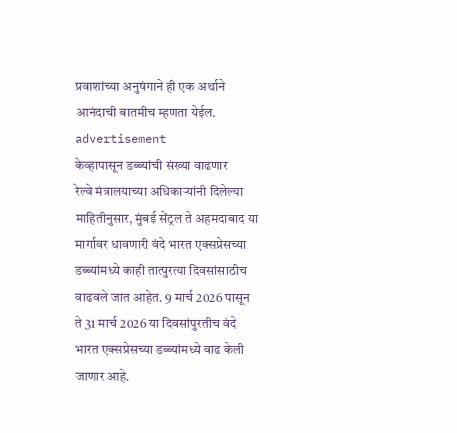प्रवाशांच्या अनुषंगाने ही एक अर्थाने आनंदाची बातमीच म्हणता येईल.
advertisement
केव्हापासून डब्ब्यांची संख्या वाढणार
रेल्वे मंत्रालयाच्या अधिकाऱ्यांनी दिलेल्या माहितीनुसार, मुंबई सेंट्रल ते अहमदाबाद या मार्गावर धावणारी वंदे भारत एक्सप्रेसच्या डब्ब्यांमध्ये काही तात्पुरत्या दिवसांसाठीच वाढवले जात आहेत. 9 मार्च 2026 पासून ते 31 मार्च 2026 या दिवसांपुरतीच वंदे भारत एक्सप्रेसच्या डब्ब्यांमध्ये वाढ केली जाणार आहे.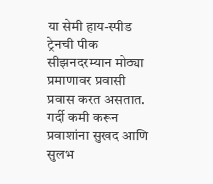या सेमी हाय-स्पीड ट्रेनची पीक सीझनदरम्यान मोठ्या प्रमाणावर प्रवासी प्रवास करत असतात. गर्दी कमी करून प्रवाशांना सुखद आणि सुलभ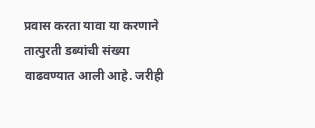प्रवास करता यावा या करणाने तात्पुरती डब्यांची संख्या वाढवण्यात आली आहे. जरीही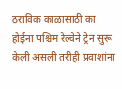ठराविक काळासाठी का होईना पश्चिम रेल्वेने ट्रेन सुरू केली असली तरीही प्रवाशांना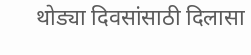थोड्या दिवसांसाठी दिलासा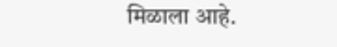मिळाला आहे.